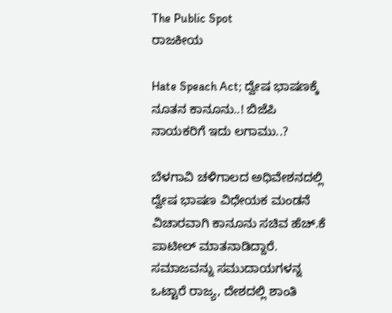The Public Spot
ರಾಜಕೀಯ

Hate Speach Act; ದ್ವೇಷ ಭಾಷಣಕ್ಕೆ ನೂತನ ಕಾನೂನು..! ಬಿಜೆಪಿ ನಾಯಕರಿಗೆ ಇದು ಲಗಾಮು..?

ಬೆಳಗಾವಿ ಚಳಿಗಾಲದ ಅಧಿವೇಶನದಲ್ಲಿ ದ್ವೇಷ ಭಾಷಣ ವಿಧೇಯಕ ಮಂಡನೆ ವಿಚಾರವಾಗಿ ಕಾನೂನು ಸಚಿವ ಹೆಚ್.ಕೆ ಪಾಟೀಲ್ ಮಾತನಾಡಿದ್ದಾರೆ. ಸಮಾಜವನ್ನು ಸಮುದಾಯಗಳನ್ನ ಒಟ್ಟಾರೆ ರಾಜ್ಯ, ದೇಶದಲ್ಲಿ ಶಾಂತಿ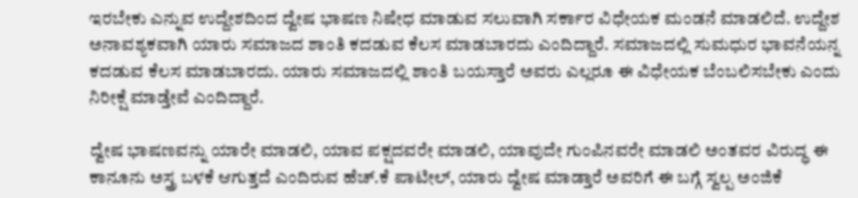ಇರಬೇಕು ಎನ್ನುವ ಉದ್ದೇಶದಿಂದ ದ್ವೇಷ ಭಾಷಣ ನಿಷೇಧ ಮಾಡುವ ಸಲುವಾಗಿ ಸರ್ಕಾರ ವಿಧೇಯಕ ಮಂಡನೆ ಮಾಡಲಿದೆ. ಉದ್ದೇಶ ಅನಾವಶ್ಯಕವಾಗಿ ಯಾರು ಸಮಾಜದ ಶಾಂತಿ ಕದಡುವ ಕೆಲಸ ಮಾಡಬಾರದು ಎಂದಿದ್ದಾರೆ. ಸಮಾಜದಲ್ಲಿ ಸುಮಧುರ ಭಾವನೆಯನ್ನ ಕದಡುವ ಕೆಲಸ ಮಾಡಬಾರದು. ಯಾರು ಸಮಾಜದಲ್ಲಿ ಶಾಂತಿ ಬಯಸ್ತಾರೆ ಅವರು ಎಲ್ಲರೂ ಈ ವಿಧೇಯಕ ಬೆಂಬಲಿಸಬೇಕು ಎಂದು ನಿರೀಕ್ಷೆ ಮಾಡ್ತೇವೆ ಎಂದಿದ್ದಾರೆ.

ದ್ವೇಷ ಭಾಷಣವನ್ನು ಯಾರೇ ಮಾಡಲಿ, ಯಾವ ಪಕ್ಷದವರೇ ಮಾಡಲಿ, ಯಾವುದೇ ಗುಂಪಿನವರೇ ಮಾಡಲಿ ಅಂತವರ ವಿರುದ್ಧ ಈ ಕಾನೂನು ಅಸ್ತ್ರ ಬಳಕೆ ಆಗುತ್ತದೆ ಎಂದಿರುವ ಹೆಚ್.ಕೆ ಪಾಟೀಲ್, ಯಾರು ದ್ವೇಷ ಮಾಡ್ತಾರೆ ಅವರಿಗೆ ಈ ಬಗ್ಗೆ ಸ್ವಲ್ಪ ಅಂಜಿಕೆ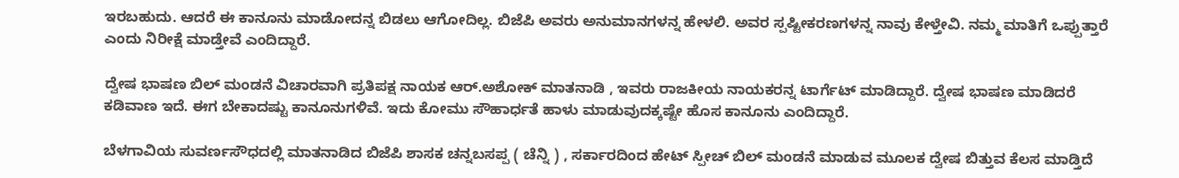ಇರಬಹುದು. ಆದರೆ ಈ ಕಾನೂನು ಮಾಡೋದನ್ನ ಬಿಡಲು ಆಗೋದಿಲ್ಲ. ಬಿಜೆಪಿ ಅವರು ಅನುಮಾನಗಳನ್ನ ಹೇಳಲಿ. ಅವರ ಸ್ಪಷ್ಟೀಕರಣಗಳನ್ನ ನಾವು ಕೇಳ್ತೇವಿ. ನಮ್ಮ ಮಾತಿಗೆ ಒಪ್ಪುತ್ತಾರೆ ಎಂದು ನಿರೀಕ್ಷೆ ಮಾಡ್ತೇವೆ ಎಂದಿದ್ದಾರೆ.

ದ್ವೇಷ ಭಾಷಣ ಬಿಲ್ ಮಂಡನೆ ವಿಚಾರವಾಗಿ ಪ್ರತಿಪಕ್ಷ ನಾಯಕ ಆರ್.ಅಶೋಕ್ ಮಾತನಾಡಿ , ಇವರು ರಾಜಕೀಯ ನಾಯಕರನ್ನ ಟಾರ್ಗೆಟ್ ಮಾಡಿದ್ದಾರೆ. ದ್ವೇಷ ಭಾಷಣ ಮಾಡಿದರೆ ಕಡಿವಾಣ ಇದೆ. ಈಗ ಬೇಕಾದಷ್ಟು ಕಾನೂನುಗಳಿವೆ. ಇದು ಕೋಮು ಸೌಹಾರ್ಧತೆ ಹಾಳು ಮಾಡುವುದಕ್ಕಷ್ಟೇ ಹೊಸ ಕಾನೂನು ಎಂದಿದ್ದಾರೆ.

ಬೆಳಗಾವಿಯ ಸುವರ್ಣಸೌಧದಲ್ಲಿ ಮಾತನಾಡಿದ ಬಿಜೆಪಿ ಶಾಸಕ ಚನ್ನಬಸಪ್ಪ ( ಚೆನ್ನಿ ) , ಸರ್ಕಾರದಿಂದ ಹೇಟ್ ಸ್ಪೀಚ್ ಬಿಲ್ ಮಂಡನೆ ಮಾಡುವ ಮೂಲಕ ದ್ವೇಷ ಬಿತ್ತುವ ಕೆಲಸ ಮಾಡ್ತಿದೆ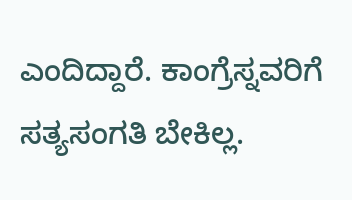ಎಂದಿದ್ದಾರೆ. ಕಾಂಗ್ರೆಸ್ನವರಿಗೆ ಸತ್ಯಸಂಗತಿ ಬೇಕಿಲ್ಲ.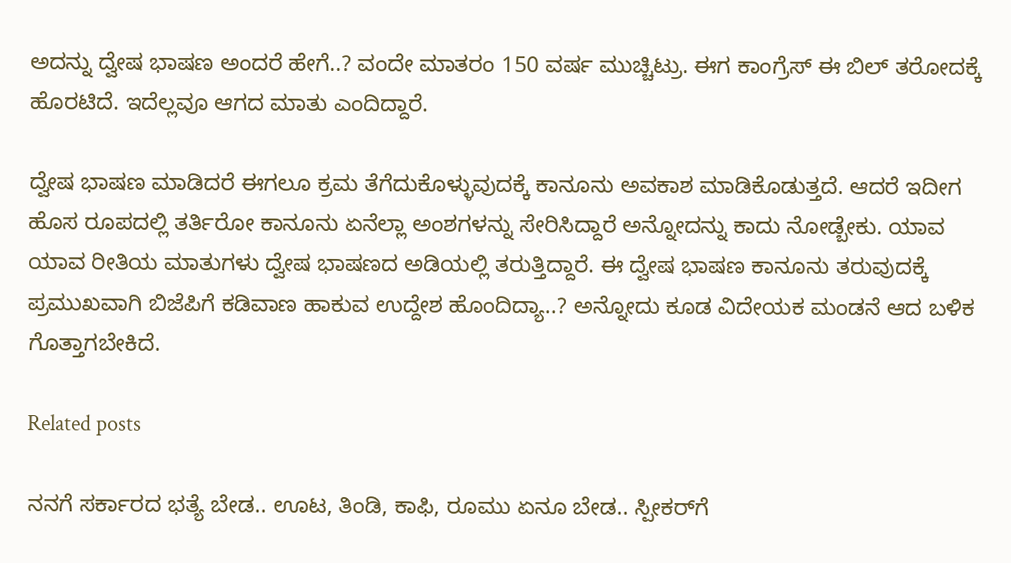ಅದನ್ನು ದ್ವೇಷ ಭಾಷಣ ಅಂದರೆ ಹೇಗೆ..? ವಂದೇ ಮಾತರಂ 150 ವರ್ಷ ಮುಚ್ಚಿಟ್ರು. ಈಗ ಕಾಂಗ್ರೆಸ್ ಈ ಬಿಲ್ ತರೋದಕ್ಕೆ ಹೊರಟಿದೆ. ಇದೆಲ್ಲವೂ ಆಗದ ಮಾತು ಎಂದಿದ್ದಾರೆ.

ದ್ವೇಷ ಭಾಷಣ ಮಾಡಿದರೆ ಈಗಲೂ ಕ್ರಮ ತೆಗೆದುಕೊಳ್ಳುವುದಕ್ಕೆ ಕಾನೂನು ಅವಕಾಶ ಮಾಡಿಕೊಡುತ್ತದೆ. ಆದರೆ ಇದೀಗ ಹೊಸ ರೂಪದಲ್ಲಿ ತರ್ತಿರೋ ಕಾನೂನು ಏನೆಲ್ಲಾ ಅಂಶಗಳನ್ನು ಸೇರಿಸಿದ್ದಾರೆ ಅನ್ನೋದನ್ನು ಕಾದು ನೋಡ್ಬೇಕು. ಯಾವ ಯಾವ ರೀತಿಯ ಮಾತುಗಳು ದ್ವೇಷ ಭಾಷಣದ ಅಡಿಯಲ್ಲಿ ತರುತ್ತಿದ್ದಾರೆ. ಈ ದ್ವೇಷ ಭಾಷಣ ಕಾನೂನು ತರುವುದಕ್ಕೆ ಪ್ರಮುಖವಾಗಿ ಬಿಜೆಪಿಗೆ ಕಡಿವಾಣ ಹಾಕುವ ಉದ್ದೇಶ ಹೊಂದಿದ್ಯಾ..? ಅನ್ನೋದು ಕೂಡ ವಿದೇಯಕ ಮಂಡನೆ ಆದ ಬಳಿಕ ಗೊತ್ತಾಗಬೇಕಿದೆ.

Related posts

ನನಗೆ ಸರ್ಕಾರದ ಭತ್ಯೆ ಬೇಡ.. ಊಟ, ತಿಂಡಿ, ಕಾಫಿ, ರೂಮು ಏನೂ ಬೇಡ.. ಸ್ಪೀಕರ್‌ಗೆ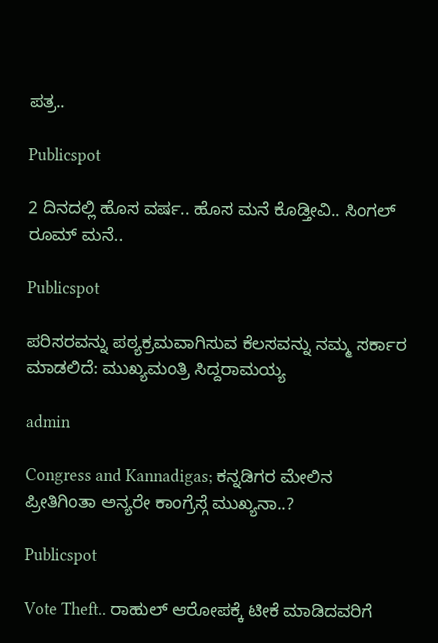ಪತ್ರ..

Publicspot

2 ದಿನದಲ್ಲಿ ಹೊಸ ವರ್ಷ.. ಹೊಸ ಮನೆ ಕೊಡ್ತೀವಿ.. ಸಿಂಗಲ್‌ ರೂಮ್‌ ಮನೆ..

Publicspot

ಪರಿಸರವನ್ನು ಪಠ್ಯಕ್ರಮವಾಗಿಸುವ ಕೆಲಸವನ್ನು ನಮ್ಮ ಸರ್ಕಾರ ಮಾಡಲಿದೆ: ಮುಖ್ಯಮಂತ್ರಿ ಸಿದ್ದರಾಮಯ್ಯ

admin

Congress and Kannadigas; ಕನ್ನಡಿಗರ ಮೇಲಿನ ಪ್ರೀತಿಗಿಂತಾ ಅನ್ಯರೇ ಕಾಂಗ್ರೆಸ್ಗೆ ಮುಖ್ಯನಾ..?

Publicspot

Vote Theft.. ರಾಹುಲ್ ಆರೋಪಕ್ಕೆ ಟೀಕೆ ಮಾಡಿದವರಿಗೆ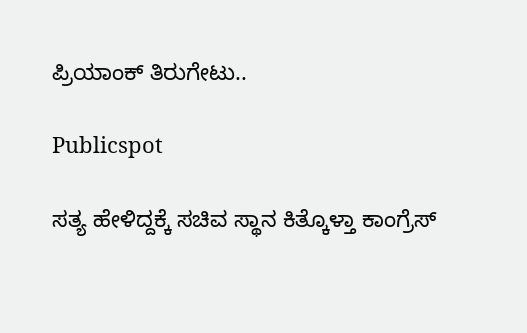ಪ್ರಿಯಾಂಕ್ ತಿರುಗೇಟು..

Publicspot

ಸತ್ಯ ಹೇಳಿದ್ದಕ್ಕೆ ಸಚಿವ ಸ್ಥಾನ ಕಿತ್ಕೊಳ್ತಾ ಕಾಂಗ್ರೆಸ್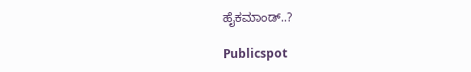ಹೈಕಮಾಂಡ್..?

Publicspot